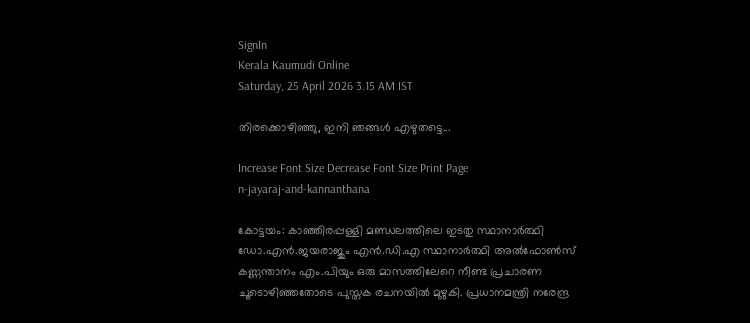SignIn
Kerala Kaumudi Online
Saturday, 25 April 2026 3.15 AM IST

തിരക്കൊഴിഞ്ഞു, ഇനി ഞങ്ങൾ എഴുതട്ടെ...

Increase Font Size Decrease Font Size Print Page
n-jayaraj-and-kannanthana

കോട്ടയം: കാഞ്ഞിരപ്പള്ളി മണ്ഡലത്തിലെ ഇടതു സ്ഥാനാർത്ഥി ഡോ.എൻ.ജയരാജും എൻ.ഡി.എ സ്ഥാനാർത്ഥി അൽഫോൺസ് കണ്ണന്താനം എം.പിയും ഒരു മാസത്തിലേറെ നീണ്ട പ്രചാരണ ചൂടൊഴിഞ്ഞതോടെ പുസ്തക രചനയിൽ മുഴുകി. പ്രധാനമന്ത്രി നരേന്ദ്ര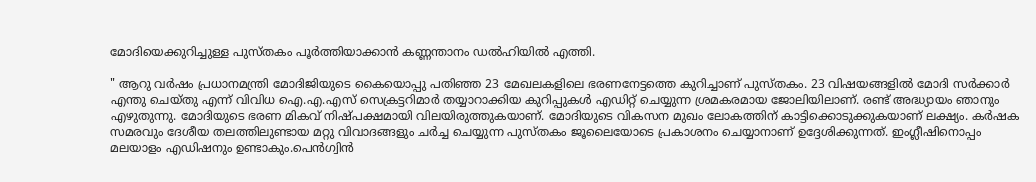മോദിയെക്കുറിച്ചുള്ള പുസ്തകം പൂർത്തിയാക്കാൻ കണ്ണന്താനം ഡൽഹിയിൽ എത്തി.

" ആറു വർഷം പ്രധാനമന്ത്രി മോദിജിയുടെ കൈയൊപ്പു പതിഞ്ഞ 23 മേഖലകളിലെ ഭരണനേട്ടത്തെ കുറിച്ചാണ് പുസ്തകം. 23 വിഷയങ്ങളിൽ മോദി സർക്കാർ എന്തു ചെയ്തു എന്ന് വിവിധ ഐ.എ.എസ് സെക്രട്ടറിമാർ തയ്യാറാക്കിയ കുറിപ്പുകൾ എഡിറ്റ് ചെയ്യുന്ന ശ്രമകരമായ ജോലിയിലാണ്. രണ്ട് അദ്ധ്യായം ഞാനും എഴുതുന്നു. മോദിയുടെ ഭരണ മികവ് നിഷ്പക്ഷമായി വിലയിരുത്തുകയാണ്. മോദിയുടെ വികസന മുഖം ലോകത്തിന് കാട്ടിക്കൊടുക്കുകയാണ് ലക്ഷ്യം. കർഷക സമരവും ദേശീയ തലത്തിലുണ്ടായ മറ്റു വിവാദങ്ങളും ചർച്ച ചെയ്യുന്ന പുസ്തകം ജൂലൈയോടെ പ്രകാശനം ചെയ്യാനാണ് ഉദ്ദേശിക്കുന്നത്. ഇംഗ്ലീഷിനൊപ്പം മലയാളം എഡിഷനും ഉണ്ടാകും.പെൻഗ്വിൻ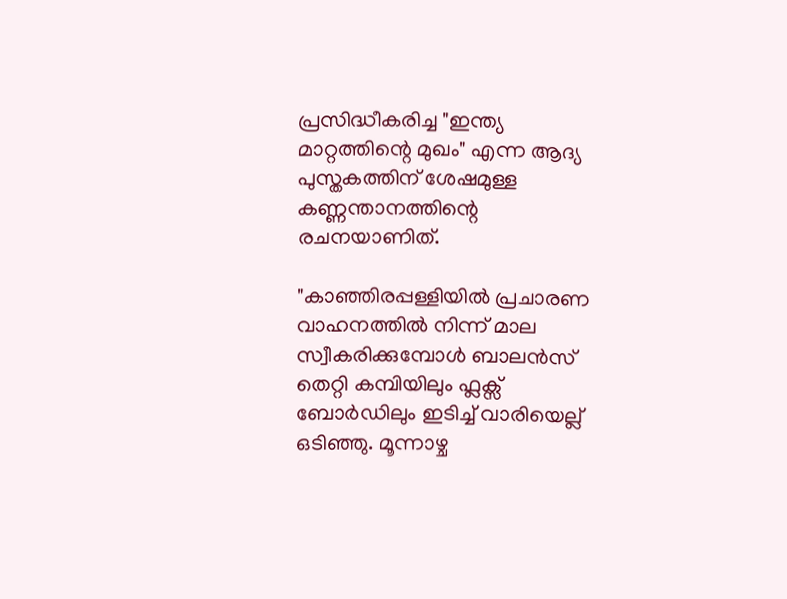പ്രസിദ്ധീകരിച്ച "ഇന്ത്യ മാറ്റത്തിന്റെ മുഖം" എന്ന ആദ്യ പുസ്തകത്തിന് ശേഷമുള്ള കണ്ണന്താനത്തിന്റെ രചനയാണിത്.

"കാഞ്ഞിരപ്പള്ളിയിൽ പ്രചാരണ വാഹനത്തിൽ നിന്ന് മാല സ്വീകരിക്കുമ്പോൾ ബാലൻസ് തെറ്റി കമ്പിയിലും ഫ്ലക്സ് ബോർഡിലും ഇടിച്ച് വാരിയെല്ല് ഒടിഞ്ഞു. മൂന്നാഴ്ച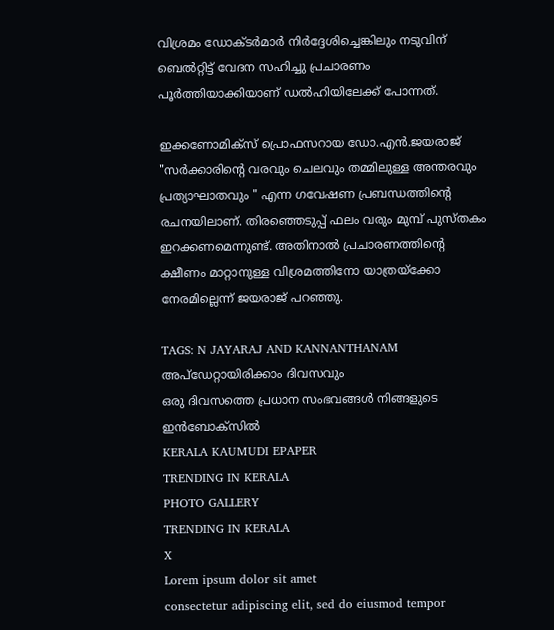വിശ്രമം ഡോക്ടർമാർ നിർദ്ദേശിച്ചെങ്കിലും നടുവിന് ബെൽറ്റിട്ട് വേദന സഹിച്ചു പ്രചാരണം പൂർത്തിയാക്കിയാണ് ഡൽഹിയിലേക്ക് പോന്നത്.

ഇക്കണോമിക്സ് പ്രൊഫസറായ ഡോ.എൻ.ജയരാജ് "സർക്കാരിന്റെ വരവും ചെലവും തമ്മിലുള്ള അന്തരവും പ്രത്യാഘാതവും " എന്ന ഗവേഷണ പ്രബന്ധത്തിന്റെ രചനയിലാണ്. തിരഞ്ഞെടുപ്പ് ഫലം വരും മുമ്പ് പുസ്തകം ഇറക്കണമെന്നുണ്ട്. അതിനാൽ പ്രചാരണത്തിന്റെ ക്ഷീണം മാറ്റാനുള്ള വിശ്രമത്തിനോ യാത്രയ്ക്കോ നേരമില്ലെന്ന് ജയരാജ് പറഞ്ഞു.

TAGS: N JAYARAJ AND KANNANTHANAM
അപ്ഡേറ്റായിരിക്കാം ദിവസവും
ഒരു ദിവസത്തെ പ്രധാന സംഭവങ്ങൾ നിങ്ങളുടെ ഇൻബോക്സിൽ
KERALA KAUMUDI EPAPER
TRENDING IN KERALA
PHOTO GALLERY
TRENDING IN KERALA
X
Lorem ipsum dolor sit amet
consectetur adipiscing elit, sed do eiusmod tempor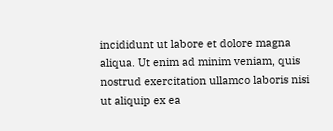incididunt ut labore et dolore magna aliqua. Ut enim ad minim veniam, quis nostrud exercitation ullamco laboris nisi ut aliquip ex ea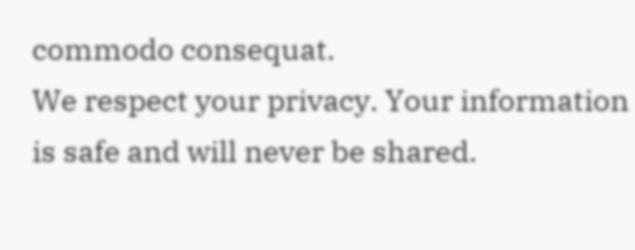commodo consequat.
We respect your privacy. Your information is safe and will never be shared.